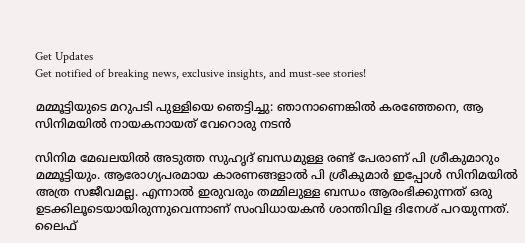Get Updates
Get notified of breaking news, exclusive insights, and must-see stories!

മമ്മൂട്ടിയുടെ മറുപടി പുള്ളിയെ ഞെട്ടിച്ചു: ഞാനാണെങ്കില്‍ കരഞ്ഞേനെ, ആ സിനിമയില്‍ നായകനായത് വേറൊരു നടന്‍

സിനിമ മേഖലയില്‍ അടുത്ത സുഹൃദ് ബന്ധമുള്ള രണ്ട് പേരാണ് പി ശ്രീകുമാറും മമ്മൂട്ടിയും. ആരോഗ്യപരമായ കാരണങ്ങളാല്‍ പി ശ്രീകുമാർ ഇപ്പോള്‍ സിനിമയില്‍ അത്ര സജീവമല്ല. എന്നാല്‍ ഇരുവരും തമ്മിലുള്ള ബന്ധം ആരംഭിക്കുന്നത് ഒരു ഉടക്കിലൂടെയായിരുന്നുവെന്നാണ് സംവിധായകന്‍ ശാന്തിവിള ദിനേശ് പറയുന്നത്. ലൈഫ്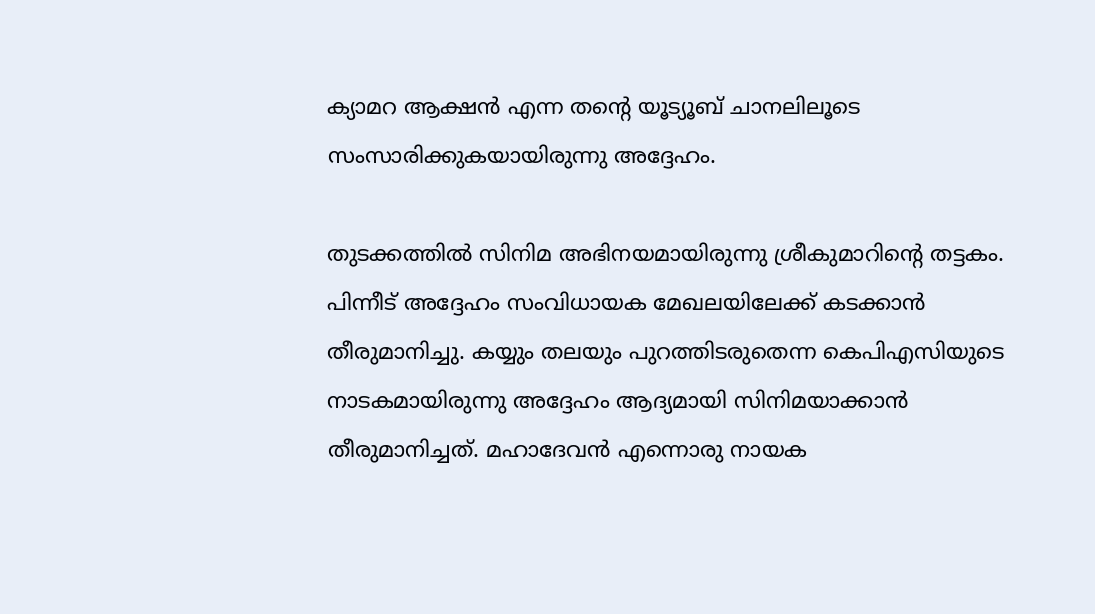ക്യാമറ ആക്ഷന്‍ എന്ന തന്റെ യൂട്യൂബ് ചാനലിലൂടെ സംസാരിക്കുകയായിരുന്നു അദ്ദേഹം.

തുടക്കത്തില്‍ സിനിമ അഭിനയമായിരുന്നു ശ്രീകുമാറിന്റെ തട്ടകം. പിന്നീട് അദ്ദേഹം സംവിധായക മേഖലയിലേക്ക് കടക്കാന്‍ തീരുമാനിച്ചു. കയ്യും തലയും പുറത്തിടരുതെന്ന കെപിഎസിയുടെ നാടകമായിരുന്നു അദ്ദേഹം ആദ്യമായി സിനിമയാക്കാന്‍ തീരുമാനിച്ചത്. മഹാദേവന്‍ എന്നൊരു നായക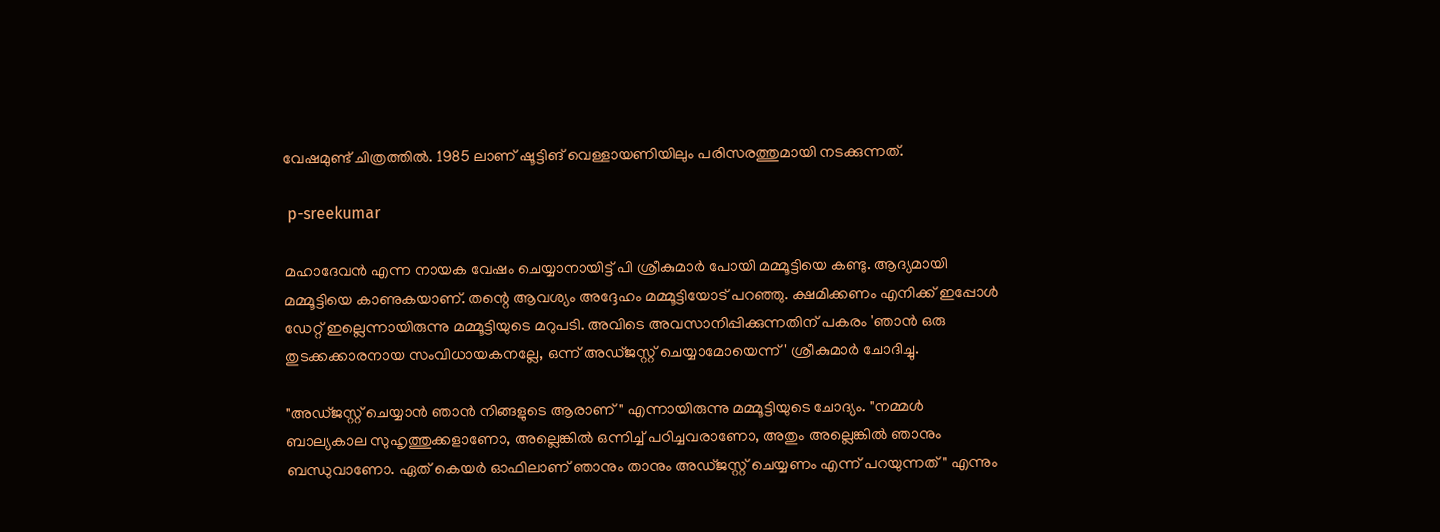വേഷമുണ്ട് ചിത്രത്തില്‍. 1985 ലാണ് ഷൂട്ടിങ് വെള്ളായണിയിലും പരിസരത്തുമായി നടക്കുന്നത്.

 p-sreekumar

മഹാദേവന്‍ എന്ന നായക വേഷം ചെയ്യാനായിട്ട് പി ശ്രീകുമാർ പോയി മമ്മൂട്ടിയെ കണ്ടു. ആദ്യമായി മമ്മൂട്ടിയെ കാണുകയാണ്. തന്റെ ആവശ്യം അദ്ദേഹം മമ്മൂട്ടിയോട് പറഞ്ഞു. ക്ഷമിക്കണം എനിക്ക് ഇപ്പോള്‍ ഡേറ്റ് ഇല്ലെന്നായിരുന്നു മമ്മൂട്ടിയുടെ മറുപടി. അവിടെ അവസാനിപ്പിക്കുന്നതിന് പകരം 'ഞാന്‍ ഒരു തുടക്കക്കാരനായ സംവിധായകനല്ലേ, ഒന്ന് അഡ്ജസ്റ്റ് ചെയ്യാമോയെന്ന്' ശ്രീകുമാർ ചോദിച്ചു.

"അഡ്ജസ്റ്റ് ചെയ്യാന്‍ ഞാന്‍ നിങ്ങളുടെ ആരാണ്" എന്നായിരുന്നു മമ്മൂട്ടിയുടെ ചോദ്യം. "നമ്മള്‍ ബാല്യകാല സുഹൃത്തുക്കളാണോ, അല്ലെങ്കില്‍ ഒന്നിച്ച് പഠിച്ചവരാണോ, അതും അല്ലെങ്കില്‍ ഞാനും ബന്ധുവാണോ. ഏത് കെയർ ഓഫിലാണ് ഞാനും താനും അഡ്ജസ്റ്റ് ചെയ്യണം എന്ന് പറയുന്നത്" എന്നും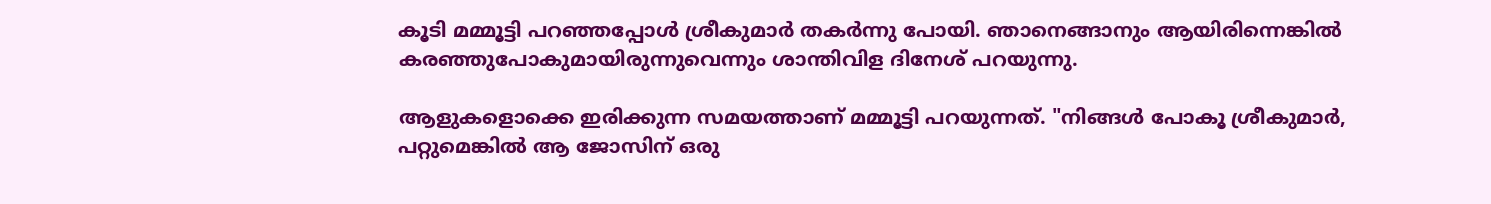കൂടി മമ്മൂട്ടി പറഞ്ഞപ്പോള്‍ ശ്രീകുമാർ തകർന്നു പോയി. ഞാനെങ്ങാനും ആയിരിന്നെങ്കില്‍ കരഞ്ഞുപോകുമായിരുന്നുവെന്നും ശാന്തിവിള ദിനേശ് പറയുന്നു.

ആളുകളൊക്കെ ഇരിക്കുന്ന സമയത്താണ് മമ്മൂട്ടി പറയുന്നത്. "നിങ്ങള്‍ പോകൂ ശ്രീകുമാർ, പറ്റുമെങ്കില്‍ ആ ജോസിന് ഒരു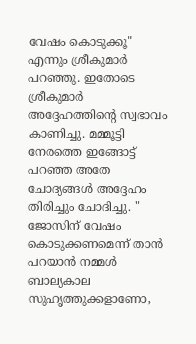വേഷം കൊടുക്കൂ" എന്നും ശ്രീകുമാർ പറഞ്ഞു. ഇതോടെ ശ്രീകുമാർ അദ്ദേഹത്തിന്റെ സ്വഭാവം കാണിച്ചു. മമ്മൂട്ടി നേരത്തെ ഇങ്ങോട്ട് പറഞ്ഞ അതേ ചോദ്യങ്ങള്‍ അദ്ദേഹം തിരിച്ചും ചോദിച്ചു. " ജോസിന് വേഷം കൊടുക്കണമെന്ന് താന്‍ പറയാന്‍ നമ്മള്‍ ബാല്യകാല സുഹൃത്തുക്കളാണോ,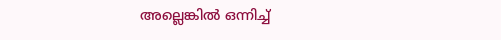അല്ലെങ്കില്‍ ഒന്നിച്ച്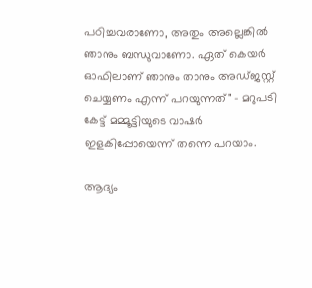പഠിച്ചവരാണോ, അതും അല്ലെങ്കില്‍ ഞാനും ബന്ധുവാണോ. ഏത് കെയർ ഓഫിലാണ് ഞാനും താനും അഡ്ജസ്റ്റ് ചെയ്യണം എന്ന് പറയുന്നത്" - മറുപടി കേട്ട് മമ്മൂട്ടിയുടെ വാഷർ ഇളകിപ്പോയെന്ന് തന്നെ പറയാം.

ആദ്യം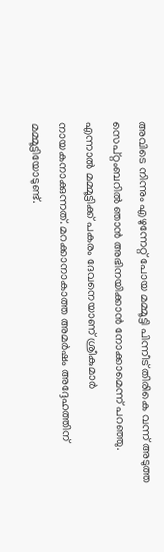അവിടെ നിന്നും എഴുന്നേറ്റ് പോയ മമ്മൂട്ടി പിന്നീട് തിരികെ വന്ന് അടുത്ത സെപ്റ്റംബറില്‍ ഞാന്‍ അഭിനയിക്കാന്‍ നോക്കാമെന്ന് പറഞ്ഞു. എന്നാല്‍ മമ്മൂട്ടിക്ക് പകരം ദേവനെയാണ് ശ്രീകുമാർ നായകനാക്കുന്നത്. മറക്കാനാകാത്ത അമർഷം അദ്ദേഹത്തിന് മമ്മൂട്ടിയോടുണ്ട്.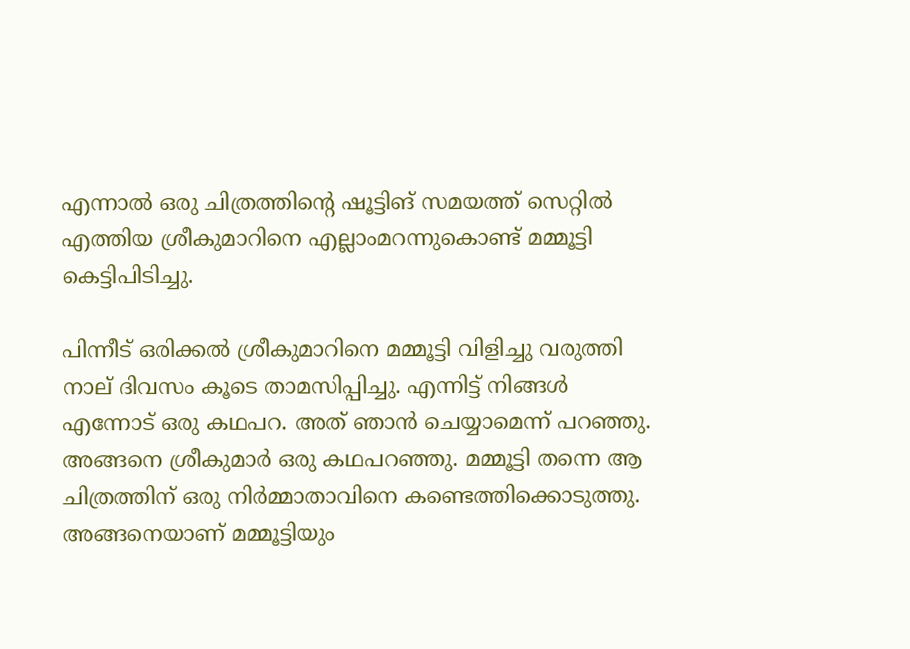എന്നാല്‍ ഒരു ചിത്രത്തിന്റെ ഷൂട്ടിങ് സമയത്ത് സെറ്റില്‍ എത്തിയ ശ്രീകുമാറിനെ എല്ലാംമറന്നുകൊണ്ട് മമ്മൂട്ടി കെട്ടിപിടിച്ചു.

പിന്നീട് ഒരിക്കല്‍ ശ്രീകുമാറിനെ മമ്മൂട്ടി വിളിച്ചു വരുത്തി നാല് ദിവസം കൂടെ താമസിപ്പിച്ചു. എന്നിട്ട് നിങ്ങള്‍ എന്നോട് ഒരു കഥപറ. അത് ഞാന്‍ ചെയ്യാമെന്ന് പറഞ്ഞു. അങ്ങനെ ശ്രീകുമാർ ഒരു കഥപറഞ്ഞു. മമ്മൂട്ടി തന്നെ ആ ചിത്രത്തിന് ഒരു നിർമ്മാതാവിനെ കണ്ടെത്തിക്കൊടുത്തു. അങ്ങനെയാണ് മമ്മൂട്ടിയും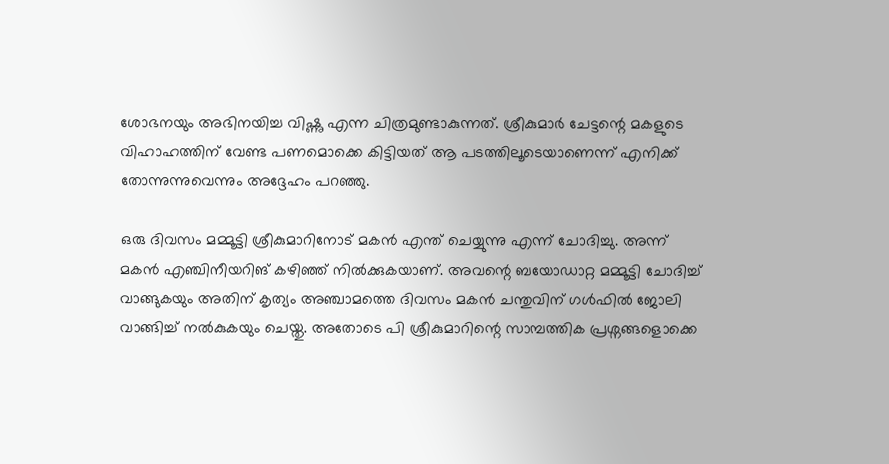ശോഭനയും അഭിനയിച്ച വിഷ്ണു എന്ന ചിത്രമുണ്ടാകുന്നത്. ശ്രീകുമാർ ചേട്ടന്റെ മകളുടെ വിഹാഹത്തിന് വേണ്ട പണമൊക്കെ കിട്ടിയത് ആ പടത്തിലൂടെയാണെന്ന് എനിക്ക് തോന്നുന്നുവെന്നും അദ്ദേഹം പറഞ്ഞു.

ഒരു ദിവസം മമ്മൂട്ടി ശ്രീകുമാറിനോട് മകന്‍ എന്ത് ചെയ്യുന്നു എന്ന് ചോദിച്ചു. അന്ന് മകന്‍ എഞ്ചിനീയറിങ് കഴിഞ്ഞ് നില്‍ക്കുകയാണ്. അവന്റെ ബയോഡാറ്റ മമ്മൂട്ടി ചോദിച്ച് വാങ്ങുകയും അതിന് കൃത്യം അഞ്ചാമത്തെ ദിവസം മകന്‍ ചന്തുവിന് ഗള്‍ഫില്‍ ജോലി വാങ്ങിച്ച് നല്‍കുകയും ചെയ്തു. അതോടെ പി ശ്രീകുമാറിന്റെ സാമ്പത്തിക പ്രശ്നങ്ങളൊക്കെ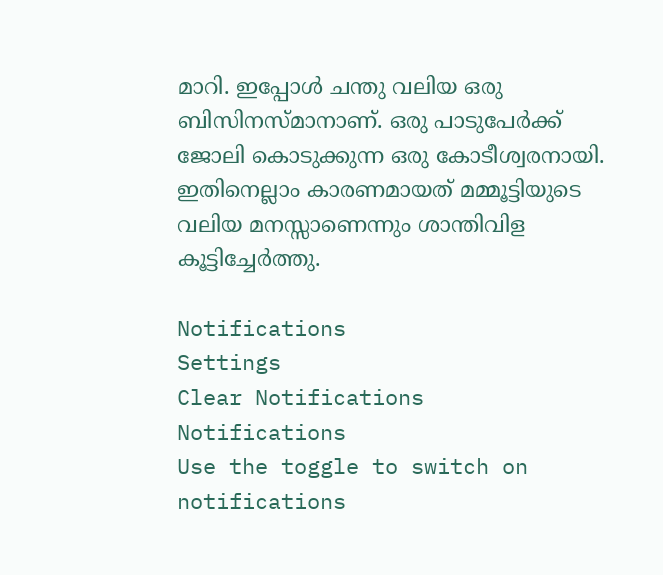മാറി. ഇപ്പോള്‍ ചന്തു വലിയ ഒരു ബിസിനസ്മാനാണ്. ഒരു പാടുപേർക്ക് ജോലി കൊടുക്കുന്ന ഒരു കോടീശ്വരനായി. ഇതിനെല്ലാം കാരണമായത് മമ്മൂട്ടിയുടെ വലിയ മനസ്സാണെന്നും ശാന്തിവിള കൂട്ടിച്ചേർത്തു.

Notifications
Settings
Clear Notifications
Notifications
Use the toggle to switch on notifications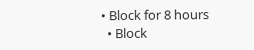• Block for 8 hours
  • Block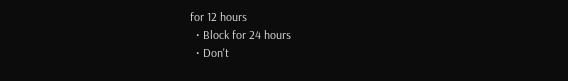for 12 hours
  • Block for 24 hours
  • Don't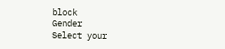block
Gender
Select your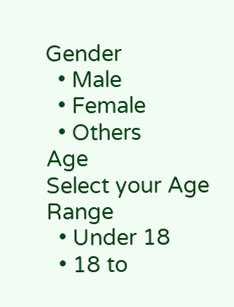Gender
  • Male
  • Female
  • Others
Age
Select your Age Range
  • Under 18
  • 18 to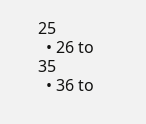25
  • 26 to 35
  • 36 to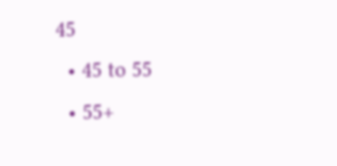45
  • 45 to 55
  • 55+